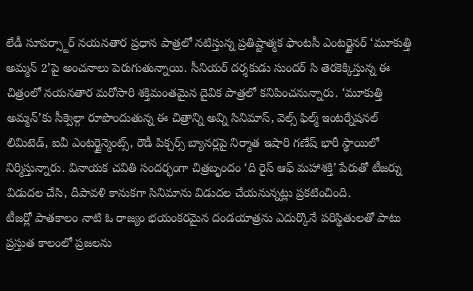లేడీ సూపర్స్టార్ నయనతార ప్రధాన పాత్రలో నటిస్తున్న ప్రతిష్టాత్మక ఫాంటసీ ఎంటర్టైనర్ ‘మూకుత్తి అమ్మన్ 2’పై అంచనాలు పెరుగుతున్నాయి. సీనియర్ దర్శకుడు సుందర్ సి తెరకెక్కిస్తున్న ఈ చిత్రంలో నయనతార మరోసారి శక్తిమంతమైన దైవిక పాత్రలో కనిపించనున్నారు. ‘మూకుత్తి అమ్మన్’కు సీక్వెల్గా రూపొందుతున్న ఈ చిత్రాన్ని అవ్ని సినిమాస్, వెల్స్ ఫిల్మ్ ఇంటర్నేషనల్ లిమిటెడ్, ఐవీ ఎంటర్టైన్మెంట్స్, రౌడీ పిక్చర్స్ బ్యానర్లపై నిర్మాత ఇషారి గణేష్ భారీ స్థాయిలో నిర్మిస్తున్నారు. వినాయక చవితి సందర్భంగా చిత్రబృందం ‘ది రైస్ ఆఫ్ మహాశక్తి’ పేరుతో టీజర్ను విడుదల చేసి, దీపావళి కానుకగా సినిమాను విడుదల చేయనున్నట్లు ప్రకటించింది.
టీజర్లో పాతకాలం నాటి ఓ రాజ్యం భయంకరమైన దండయాత్రను ఎదుర్కొనే పరిస్థితులతో పాటు ప్రస్తుత కాలంలో ప్రజలను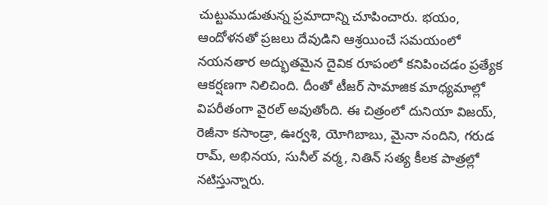చుట్టుముడుతున్న ప్రమాదాన్ని చూపించారు. భయం, ఆందోళనతో ప్రజలు దేవుడిని ఆశ్రయించే సమయంలో నయనతార అద్భుతమైన దైవిక రూపంలో కనిపించడం ప్రత్యేక ఆకర్షణగా నిలిచింది. దీంతో టీజర్ సామాజిక మాధ్యమాల్లో విపరీతంగా వైరల్ అవుతోంది. ఈ చిత్రంలో దునియా విజయ్, రెజీనా కసాండ్రా, ఊర్వశి, యోగిబాబు, మైనా నందిని, గరుడ రామ్, అభినయ, సునీల్ వర్మ, నితిన్ సత్య కీలక పాత్రల్లో నటిస్తున్నారు.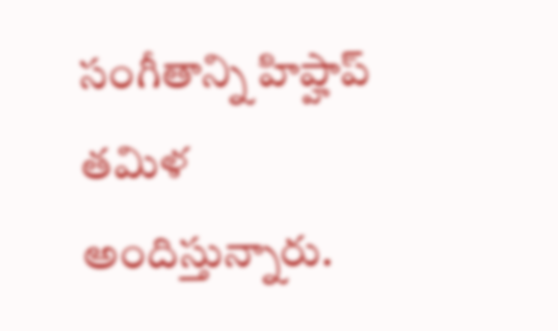సంగీతాన్ని హిప్హాప్ తమిళ అందిస్తున్నారు.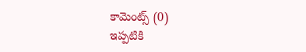కామెంట్స్ (0)
ఇప్పటికి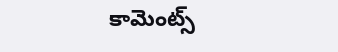కామెంట్స్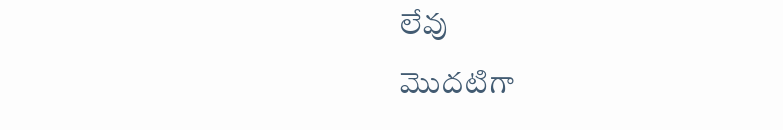లేవు
మొదటిగా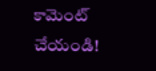కామెంట్ చేయండి!